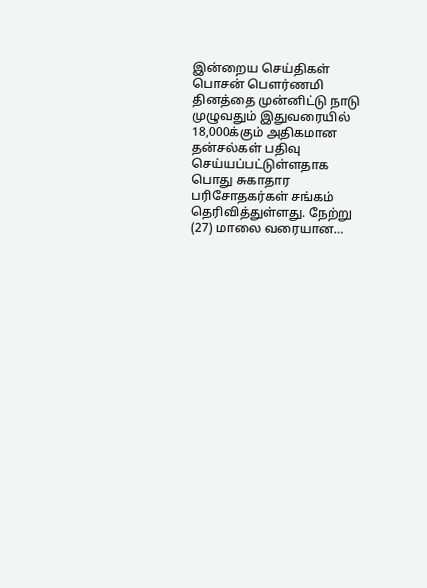இன்றைய செய்திகள்
பொசன் பௌர்ணமி தினத்தை முன்னிட்டு நாடு முழுவதும் இதுவரையில் 18,000க்கும் அதிகமான தன்சல்கள் பதிவு செய்யப்பட்டுள்ளதாக பொது சுகாதார பரிசோதகர்கள் சங்கம் தெரிவித்துள்ளது. நேற்று (27) மாலை வரையான…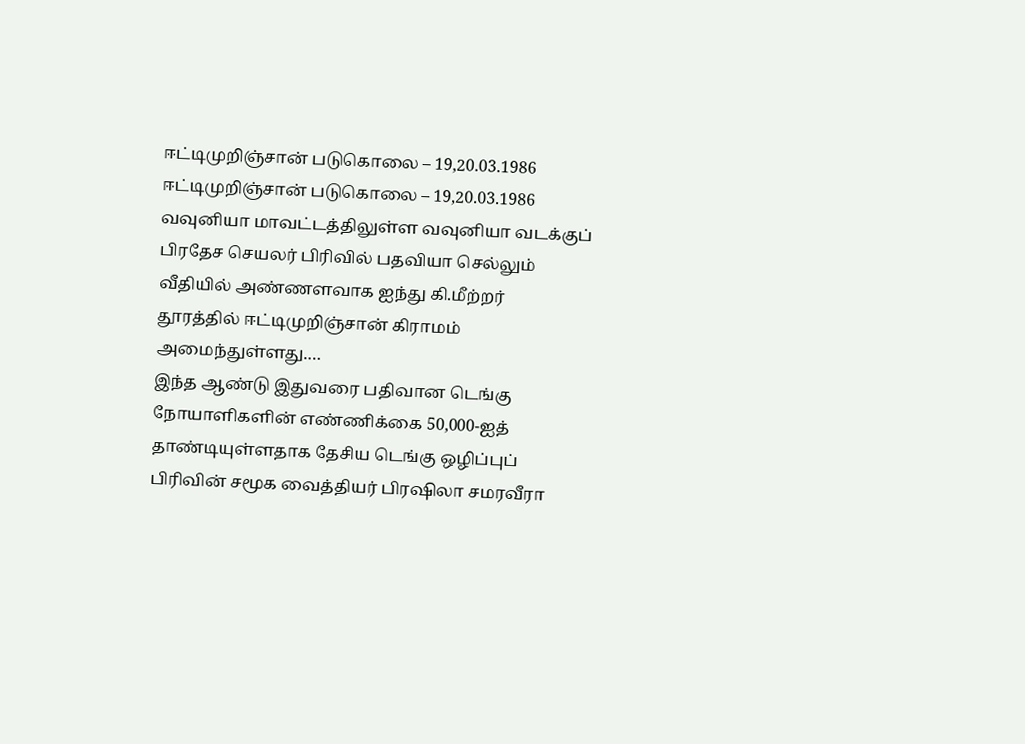ஈட்டிமுறிஞ்சான் படுகொலை – 19,20.03.1986
ஈட்டிமுறிஞ்சான் படுகொலை – 19,20.03.1986 வவுனியா மாவட்டத்திலுள்ள வவுனியா வடக்குப் பிரதேச செயலர் பிரிவில் பதவியா செல்லும் வீதியில் அண்ணளவாக ஐந்து கி.மீற்றர் தூரத்தில் ஈட்டிமுறிஞ்சான் கிராமம் அமைந்துள்ளது.…
இந்த ஆண்டு இதுவரை பதிவான டெங்கு நோயாளிகளின் எண்ணிக்கை 50,000-ஐத் தாண்டியுள்ளதாக தேசிய டெங்கு ஒழிப்புப் பிரிவின் சமூக வைத்தியர் பிரஷிலா சமரவீரா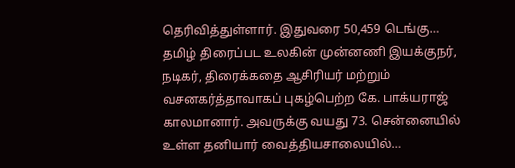தெரிவித்துள்ளார். இதுவரை 50,459 டெங்கு…
தமிழ் திரைப்பட உலகின் முன்னணி இயக்குநர், நடிகர், திரைக்கதை ஆசிரியர் மற்றும் வசனகர்த்தாவாகப் புகழ்பெற்ற கே. பாக்யராஜ் காலமானார். அவருக்கு வயது 73. சென்னையில் உள்ள தனியார் வைத்தியசாலையில்…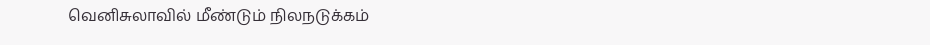வெனிசுலாவில் மீண்டும் நிலநடுக்கம்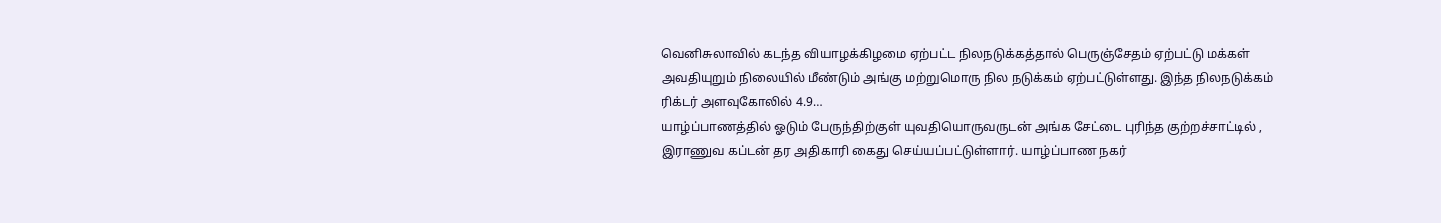வெனிசுலாவில் கடந்த வியாழக்கிழமை ஏற்பட்ட நிலநடுக்கத்தால் பெருஞ்சேதம் ஏற்பட்டு மக்கள் அவதியுறும் நிலையில் மீண்டும் அங்கு மற்றுமொரு நில நடுக்கம் ஏற்பட்டுள்ளது. இந்த நிலநடுக்கம் ரிக்டர் அளவுகோலில் 4.9…
யாழ்ப்பாணத்தில் ஓடும் பேருந்திற்குள் யுவதியொருவருடன் அங்க சேட்டை புரிந்த குற்றச்சாட்டில் , இராணுவ கப்டன் தர அதிகாரி கைது செய்யப்பட்டுள்ளார். யாழ்ப்பாண நகர்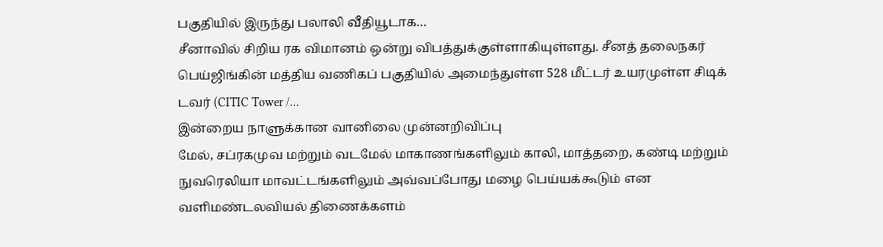பகுதியில் இருந்து பலாலி வீதியூடாக…
சீனாவில் சிறிய ரக விமானம் ஒன்று விபத்துக்குள்ளாகியுள்ளது. சீனத் தலைநகர் பெய்ஜிங்கின் மத்திய வணிகப் பகுதியில் அமைந்துள்ள 528 மீட்டர் உயரமுள்ள சிடிக் டவர் (CITIC Tower /…
இன்றைய நாளுக்கான வானிலை முன்னறிவிப்பு
மேல், சப்ரகமுவ மற்றும் வடமேல் மாகாணங்களிலும் காலி, மாத்தறை, கண்டி மற்றும் நுவரெலியா மாவட்டங்களிலும் அவ்வப்போது மழை பெய்யக்கூடும் என வளிமண்டலவியல் திணைக்களம்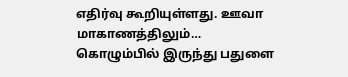எதிர்வு கூறியுள்ளது. ஊவா மாகாணத்திலும்…
கொழும்பில் இருந்து பதுளை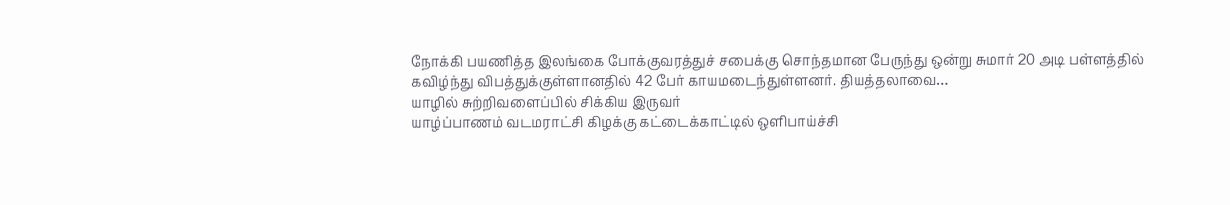நோக்கி பயணித்த இலங்கை போக்குவரத்துச் சபைக்கு சொந்தமான பேருந்து ஒன்று சுமார் 20 அடி பள்ளத்தில் கவிழ்ந்து விபத்துக்குள்ளானதில் 42 பேர் காயமடைந்துள்ளனர். தியத்தலாவை…
யாழில் சுற்றிவளைப்பில் சிக்கிய இருவர்
யாழ்ப்பாணம் வடமராட்சி கிழக்கு கட்டைக்காட்டில் ஒளிபாய்ச்சி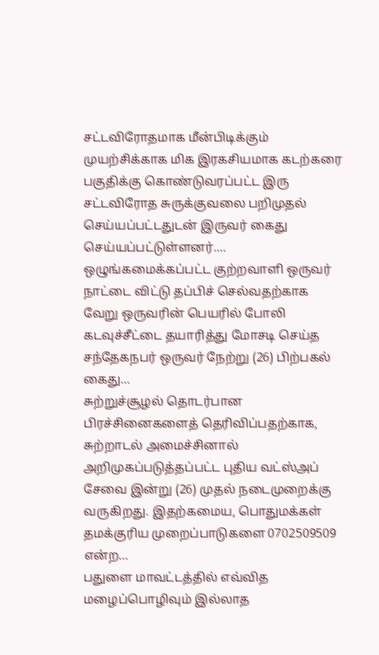சட்டவிரோதமாக மீன்பிடிக்கும் முயற்சிக்காக மிக இரகசியமாக கடற்கரை பகுதிக்கு கொண்டுவரப்பட்ட இரு சட்டவிரோத சுருக்குவலை பறிமுதல் செய்யப்பட்டதுடன் இருவர் கைது செய்யப்பட்டுள்ளனர்.…
ஒழுங்கமைக்கப்பட்ட குற்றவாளி ஒருவர் நாட்டை விட்டு தப்பிச் செல்வதற்காக வேறு ஒருவரின் பெயரில் போலி கடவுச்சீட்டை தயாரித்து மோசடி செய்த சந்தேகநபர் ஒருவர் நேற்று (26) பிற்பகல் கைது…
சுற்றுச்சூழல் தொடர்பான பிரச்சினைகளைத் தெரிவிப்பதற்காக, சுற்றாடல் அமைச்சினால் அறிமுகப்படுத்தப்பட்ட புதிய வட்ஸ்அப் சேவை இன்று (26) முதல் நடைமுறைக்கு வருகிறது. இதற்கமைய, பொதுமக்கள் தமக்குரிய முறைப்பாடுகளை 0702509509 என்ற…
பதுளை மாவட்டத்தில் எவ்வித மழைப்பொழிவும் இல்லாத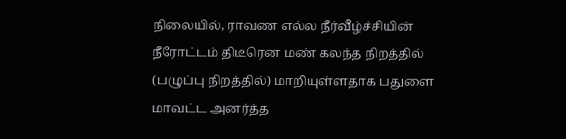நிலையில், ராவண எல்ல நீர்வீழ்ச்சியின் நீரோட்டம் திடீரென மண் கலந்த நிறத்தில் (பழுப்பு நிறத்தில்) மாறியுள்ளதாக பதுளை மாவட்ட அனர்த்த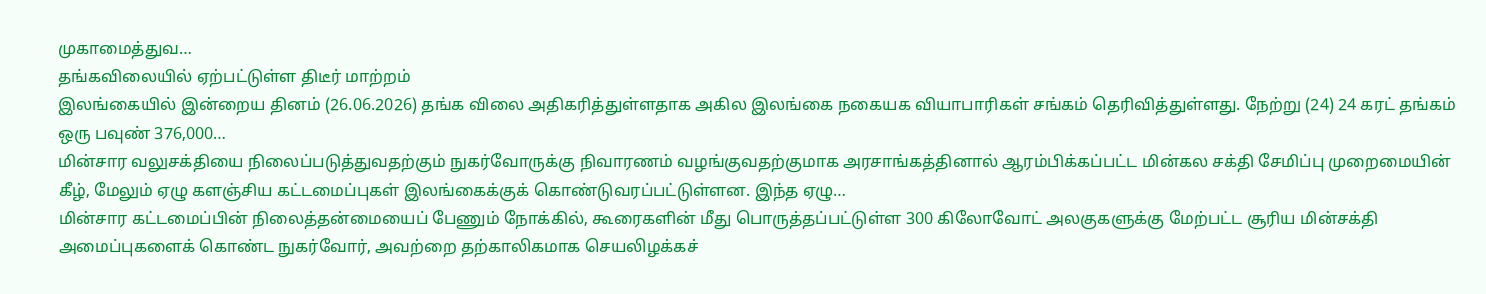முகாமைத்துவ…
தங்கவிலையில் ஏற்பட்டுள்ள திடீர் மாற்றம்
இலங்கையில் இன்றைய தினம் (26.06.2026) தங்க விலை அதிகரித்துள்ளதாக அகில இலங்கை நகையக வியாபாரிகள் சங்கம் தெரிவித்துள்ளது. நேற்று (24) 24 கரட் தங்கம் ஒரு பவுண் 376,000…
மின்சார வலுசக்தியை நிலைப்படுத்துவதற்கும் நுகர்வோருக்கு நிவாரணம் வழங்குவதற்குமாக அரசாங்கத்தினால் ஆரம்பிக்கப்பட்ட மின்கல சக்தி சேமிப்பு முறைமையின் கீழ், மேலும் ஏழு களஞ்சிய கட்டமைப்புகள் இலங்கைக்குக் கொண்டுவரப்பட்டுள்ளன. இந்த ஏழு…
மின்சார கட்டமைப்பின் நிலைத்தன்மையைப் பேணும் நோக்கில், கூரைகளின் மீது பொருத்தப்பட்டுள்ள 300 கிலோவோட் அலகுகளுக்கு மேற்பட்ட சூரிய மின்சக்தி அமைப்புகளைக் கொண்ட நுகர்வோர், அவற்றை தற்காலிகமாக செயலிழக்கச்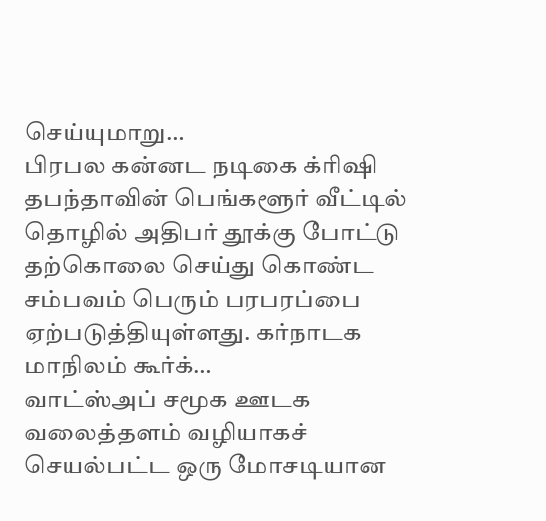செய்யுமாறு…
பிரபல கன்னட நடிகை க்ரிஷி தபந்தாவின் பெங்களூர் வீட்டில் தொழில் அதிபர் தூக்கு போட்டு தற்கொலை செய்து கொண்ட சம்பவம் பெரும் பரபரப்பை ஏற்படுத்தியுள்ளது. கர்நாடக மாநிலம் கூர்க்…
வாட்ஸ்அப் சமூக ஊடக வலைத்தளம் வழியாகச் செயல்பட்ட ஒரு மோசடியான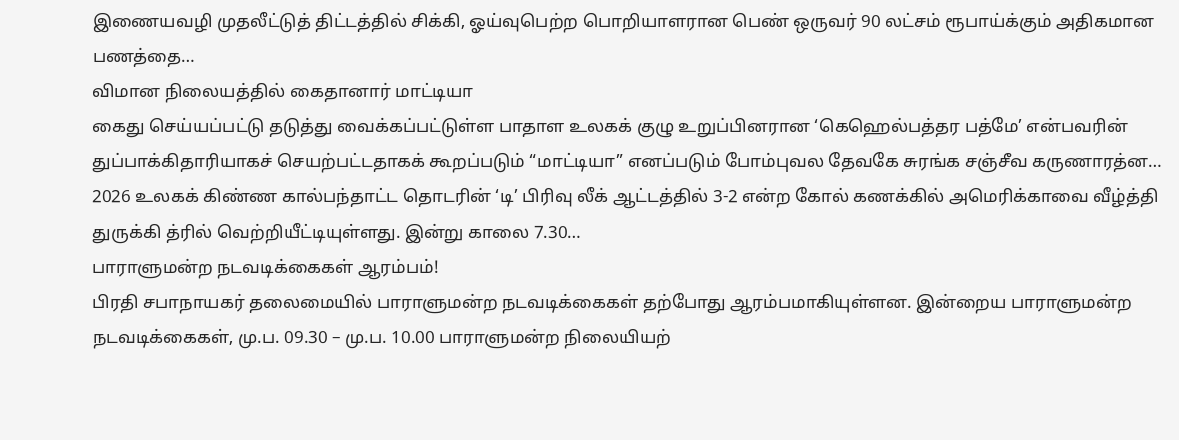இணையவழி முதலீட்டுத் திட்டத்தில் சிக்கி, ஓய்வுபெற்ற பொறியாளரான பெண் ஒருவர் 90 லட்சம் ரூபாய்க்கும் அதிகமான பணத்தை…
விமான நிலையத்தில் கைதானார் மாட்டியா
கைது செய்யப்பட்டு தடுத்து வைக்கப்பட்டுள்ள பாதாள உலகக் குழு உறுப்பினரான ‘கெஹெல்பத்தர பத்மே’ என்பவரின் துப்பாக்கிதாரியாகச் செயற்பட்டதாகக் கூறப்படும் “மாட்டியா” எனப்படும் போம்புவல தேவகே சுரங்க சஞ்சீவ கருணாரத்ன…
2026 உலகக் கிண்ண கால்பந்தாட்ட தொடரின் ‘டி’ பிரிவு லீக் ஆட்டத்தில் 3-2 என்ற கோல் கணக்கில் அமெரிக்காவை வீழ்த்தி துருக்கி த்ரில் வெற்றியீட்டியுள்ளது. இன்று காலை 7.30…
பாராளுமன்ற நடவடிக்கைகள் ஆரம்பம்!
பிரதி சபாநாயகர் தலைமையில் பாராளுமன்ற நடவடிக்கைகள் தற்போது ஆரம்பமாகியுள்ளன. இன்றைய பாராளுமன்ற நடவடிக்கைகள், மு.ப. 09.30 – மு.ப. 10.00 பாராளுமன்ற நிலையியற்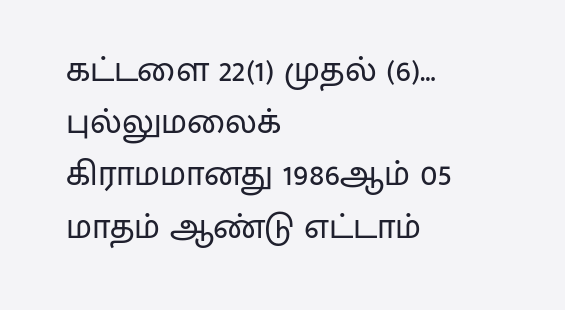கட்டளை 22(1) முதல் (6)…
புல்லுமலைக் கிராமமானது 1986ஆம் 05 மாதம் ஆண்டு எட்டாம்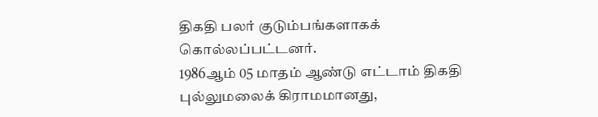திகதி பலர் குடும்பங்களாகக் கொல்லப்பட்டனர்.
1986ஆம் 05 மாதம் ஆண்டு எட்டாம் திகதி புல்லுமலைக் கிராமமானது,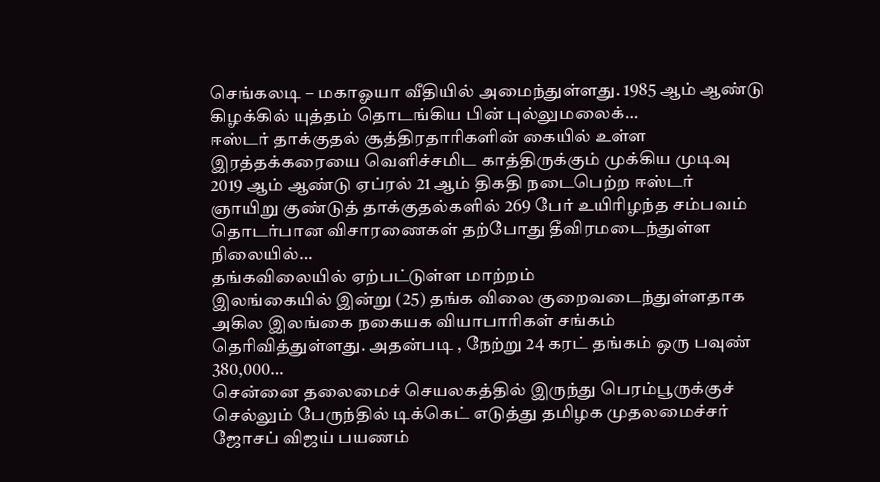செங்கலடி – மகாஓயா வீதியில் அமைந்துள்ளது. 1985 ஆம் ஆண்டு கிழக்கில் யுத்தம் தொடங்கிய பின் புல்லுமலைக்…
ஈஸ்டர் தாக்குதல் சூத்திரதாரிகளின் கையில் உள்ள இரத்தக்கரையை வெளிச்சமிட காத்திருக்கும் முக்கிய முடிவு
2019 ஆம் ஆண்டு ஏப்ரல் 21 ஆம் திகதி நடைபெற்ற ஈஸ்டர் ஞாயிறு குண்டுத் தாக்குதல்களில் 269 பேர் உயிரிழந்த சம்பவம் தொடர்பான விசாரணைகள் தற்போது தீவிரமடைந்துள்ள நிலையில்…
தங்கவிலையில் ஏற்பட்டுள்ள மாற்றம்
இலங்கையில் இன்று (25) தங்க விலை குறைவடைந்துள்ளதாக அகில இலங்கை நகையக வியாபாரிகள் சங்கம் தெரிவித்துள்ளது. அதன்படி , நேற்று 24 கரட் தங்கம் ஒரு பவுண் 380,000…
சென்னை தலைமைச் செயலகத்தில் இருந்து பெரம்பூருக்குச் செல்லும் பேருந்தில் டிக்கெட் எடுத்து தமிழக முதலமைச்சர் ஜோசப் விஜய் பயணம்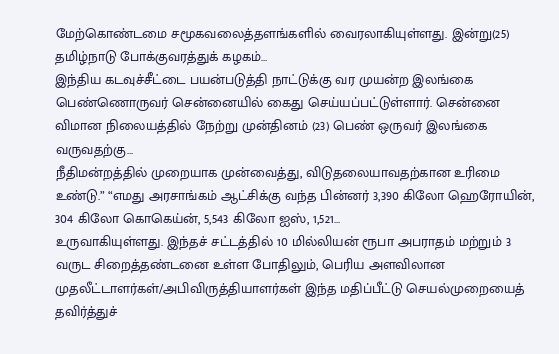மேற்கொண்டமை சமூகவலைத்தளங்களில் வைரலாகியுள்ளது. இன்று(25) தமிழ்நாடு போக்குவரத்துக் கழகம்…
இந்திய கடவுச்சீட்டை பயன்படுத்தி நாட்டுக்கு வர முயன்ற இலங்கை பெண்ணொருவர் சென்னையில் கைது செய்யப்பட்டுள்ளார். சென்னை விமான நிலையத்தில் நேற்று முன்தினம் (23) பெண் ஒருவர் இலங்கை வருவதற்கு…
நீதிமன்றத்தில் முறையாக முன்வைத்து, விடுதலையாவதற்கான உரிமை உண்டு.” “எமது அரசாங்கம் ஆட்சிக்கு வந்த பின்னர் 3,390 கிலோ ஹெரோயின், 304 கிலோ கொகெய்ன், 5,543 கிலோ ஐஸ், 1,521…
உருவாகியுள்ளது. இந்தச் சட்டத்தில் 10 மில்லியன் ரூபா அபராதம் மற்றும் 3 வருட சிறைத்தண்டனை உள்ள போதிலும், பெரிய அளவிலான முதலீட்டாளர்கள்/அபிவிருத்தியாளர்கள் இந்த மதிப்பீட்டு செயல்முறையைத் தவிர்த்துச்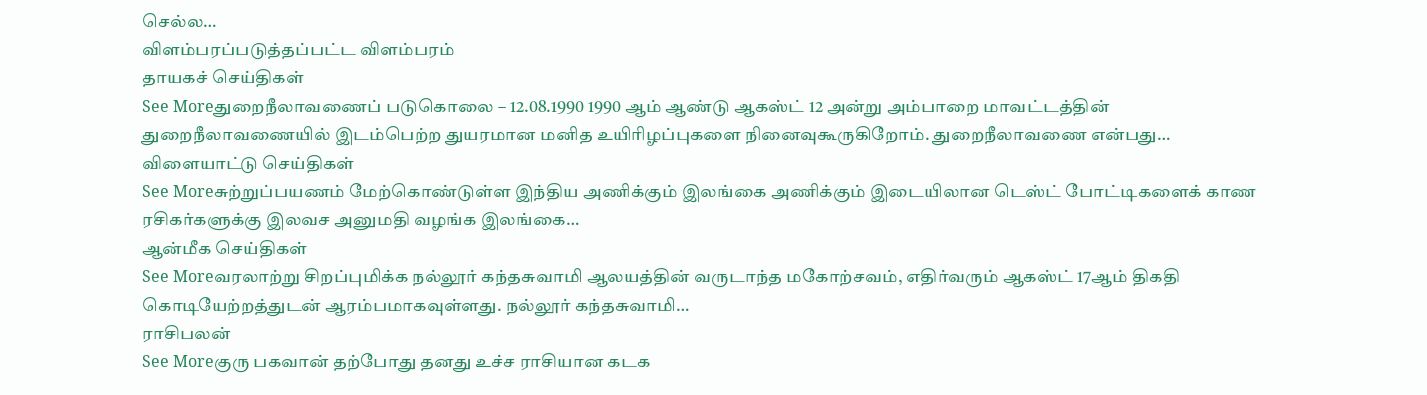செல்ல…
விளம்பரப்படுத்தப்பட்ட விளம்பரம்
தாயகச் செய்திகள்
See Moreதுறைநீலாவணைப் படுகொலை – 12.08.1990 1990 ஆம் ஆண்டு ஆகஸ்ட் 12 அன்று அம்பாறை மாவட்டத்தின் துறைநீலாவணையில் இடம்பெற்ற துயரமான மனித உயிரிழப்புகளை நினைவுகூருகிறோம். துறைநீலாவணை என்பது…
விளையாட்டு செய்திகள்
See Moreசுற்றுப்பயணம் மேற்கொண்டுள்ள இந்திய அணிக்கும் இலங்கை அணிக்கும் இடையிலான டெஸ்ட் போட்டிகளைக் காண ரசிகர்களுக்கு இலவச அனுமதி வழங்க இலங்கை…
ஆன்மீக செய்திகள்
See Moreவரலாற்று சிறப்புமிக்க நல்லூர் கந்தசுவாமி ஆலயத்தின் வருடாந்த மகோற்சவம், எதிர்வரும் ஆகஸ்ட் 17ஆம் திகதி கொடியேற்றத்துடன் ஆரம்பமாகவுள்ளது. நல்லூர் கந்தசுவாமி…
ராசிபலன்
See Moreகுரு பகவான் தற்போது தனது உச்ச ராசியான கடக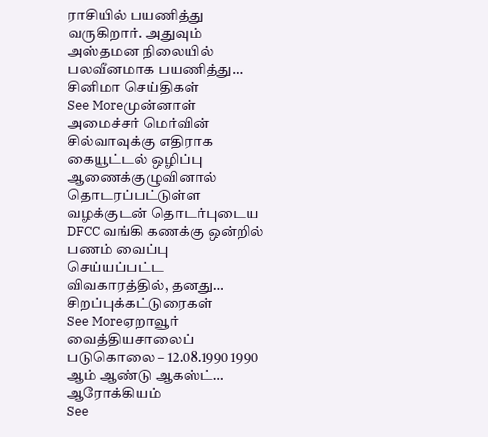ராசியில் பயணித்து வருகிறார். அதுவும் அஸ்தமன நிலையில் பலவீனமாக பயணித்து…
சினிமா செய்திகள்
See Moreமுன்னாள் அமைச்சர் மெர்வின் சில்வாவுக்கு எதிராக கையூட்டல் ஒழிப்பு ஆணைக்குழுவினால் தொடரப்பட்டுள்ள வழக்குடன் தொடர்புடைய DFCC வங்கி கணக்கு ஒன்றில் பணம் வைப்பு செய்யப்பட்ட விவகாரத்தில், தனது…
சிறப்புக்கட்டுரைகள்
See Moreஏறாவூர் வைத்தியசாலைப் படுகொலை – 12.08.1990 1990 ஆம் ஆண்டு ஆகஸ்ட்…
ஆரோக்கியம்
See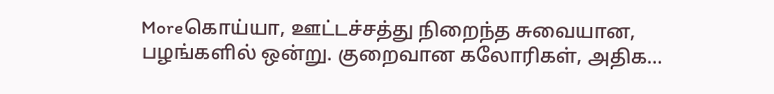Moreகொய்யா, ஊட்டச்சத்து நிறைந்த சுவையான, பழங்களில் ஒன்று. குறைவான கலோரிகள், அதிக…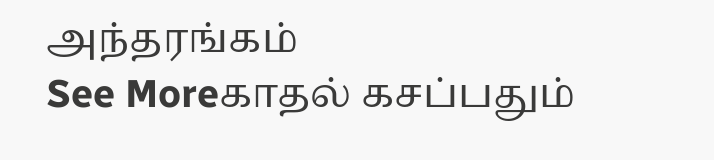அந்தரங்கம்
See Moreகாதல் கசப்பதும்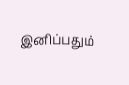இனிப்பதும்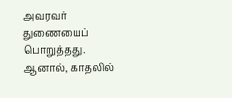அவரவர் துணையைப் பொறுத்தது. ஆனால், காதலில்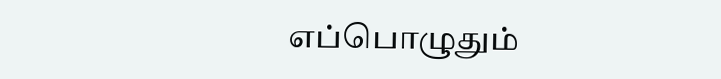எப்பொழுதும்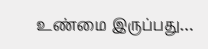உண்மை இருப்பது…